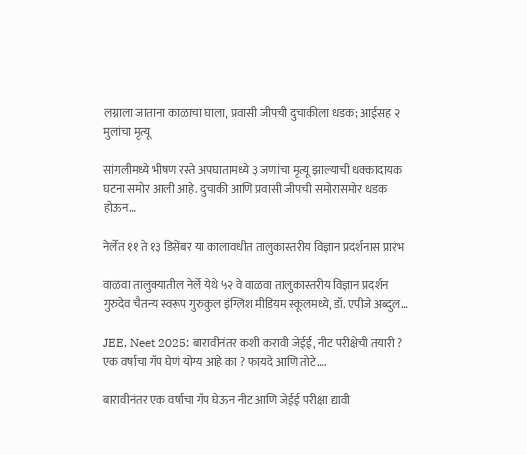लग्नाला जाताना काळाचा घाला, प्रवासी जीपची दुचाकीला धडक; आईसह २ मुलांचा मृत्यू

सांगलीमध्ये भीषण रस्ते अपघातामध्ये ३ जणांचा मृत्यू झाल्याची धक्कादायक घटना समोर आली आहे. दुचाकी आणि प्रवासी जीपची समोरासमोर धडक होऊन…

नेर्लेत ११ ते १३ डिसेंबर या कालावधीत तालुकास्तरीय विज्ञान प्रदर्शनास प्रारंभ

वाळवा तालुक्यातील नेर्ले येथे ५२ वे वाळवा तालुकास्तरीय विज्ञान प्रदर्शन गुरुदेव चैतन्य स्वरूप गुरुकुल इंग्लिश मीडियम स्कूलमध्ये, डॉ. एपीजे अब्दुल…

JEE, Neet 2025: बारावीनंतर कशी करावी जेईई, नीट परीक्षेची तयारी ? एक वर्षाचा गॅप घेणं योग्य आहे का ? फायदे आणि तोटे….

बारावीनंतर एक वर्षाचा गॅप घेऊन नीट आणि जेईई परीक्षा द्यावी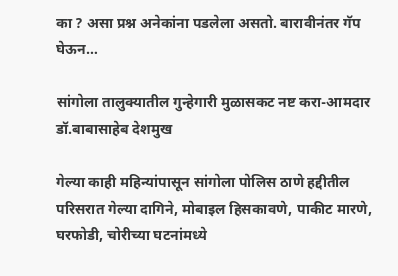का ? असा प्रश्न अनेकांना पडलेला असतो. बारावीनंतर गॅप घेऊन…

सांगोला तालुक्यातील गुन्हेगारी मुळासकट नष्ट करा-आमदार डॉ.बाबासाहेब देशमुख

गेल्या काही महिन्यांपासून सांगोला पोलिस ठाणे हद्दीतील परिसरात गेल्या दागिने, मोबाइल हिसकावणे, पाकीट मारणे, घरफोडी, चोरीच्या घटनांमध्ये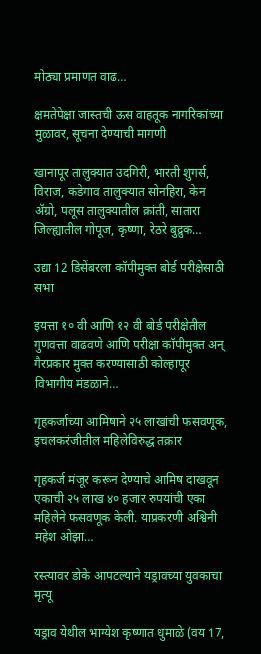मोठ्या प्रमाणत वाढ…

क्षमतेपेक्षा जास्तची ऊस वाहतूक नागरिकांच्या मुळावर, सूचना देण्याची मागणी

खानापूर तालुक्यात उदगिरी, भारती शुगर्स, विराज, कडेगाव तालुक्यात सोनहिरा, केन ॲग्रो, पलूस तालुक्यातील क्रांती, सातारा जिल्ह्यातील गोपूज, कृष्णा, रेठरे बुद्रुक…

उद्या 12 डिसेंबरला कॉपीमुक्‍त बोर्ड परीक्षेसाठी सभा

इयत्ता १० वी आणि १२ वी बोर्ड परीक्षेतील गुणवत्ता वाढवणे आणि परीक्षा कॉपीमुक्‍त अन् गैरप्रकार मुक्‍त करण्‍यासाठी कोल्‍हापूर विभागीय मंडळाने…

गृहकर्जाच्या आमिषाने २५ लाखांची फसवणूक, इचलकरंजीतील महिलेविरुद्ध तक्रार

गृहकर्ज मंजूर करून देण्याचे आमिष दाखवून एकाची २५ लाख ४० हजार रुपयांची एका महिलेने फसवणूक केली. याप्रकरणी अश्विनी महेश ओझा…

रस्त्यावर डोके आपटल्याने यड्रावच्या युवकाचा मृत्यू

यड्राव येथील भाग्येश कृष्णात धुमाळे (वय 17,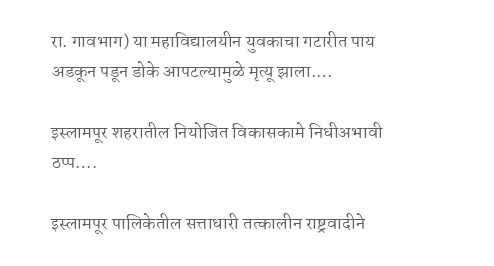रा. गावभाग) या महाविद्यालयीन युवकाचा गटारीत पाय अडकून पडून डोके आपटल्यामुळे मृत्यू झाला.…

इस्लामपूर शहरातील नियोजित विकासकामे निधीअभावी ठप्प….

इस्लामपूर पालिकेतील सत्ताधारी तत्कालीन राष्ट्रवादीने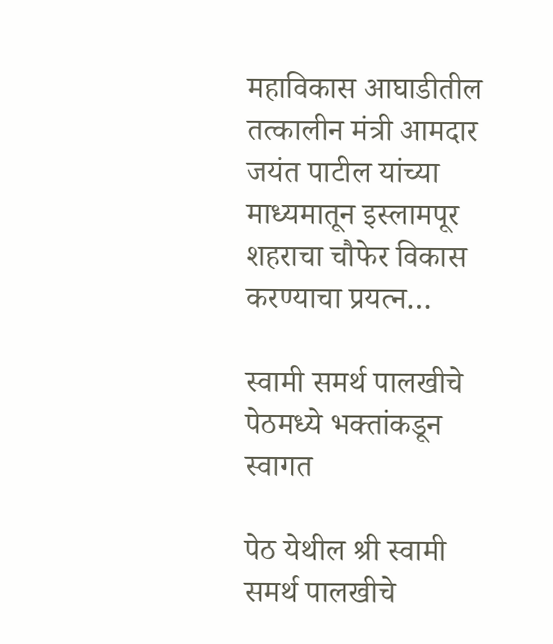महाविकास आघाडीतील तत्कालीन मंत्री आमदार जयंत पाटील यांच्या माध्यमातून इस्लामपूर शहराचा चौफेर विकास करण्याचा प्रयत्न…

स्वामी समर्थ पालखीचे पेठमध्ये भक्तांकडून स्वागत

पेठ येथील श्री स्वामी समर्थ पालखीचे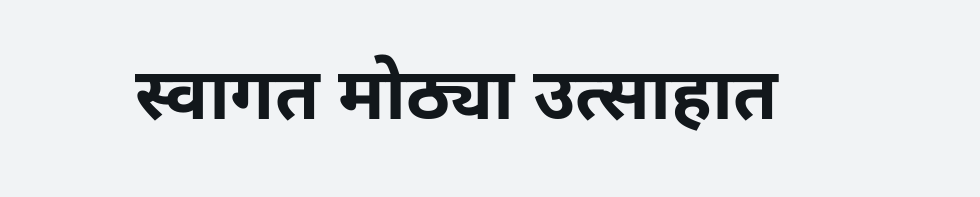स्वागत मोठ्या उत्साहात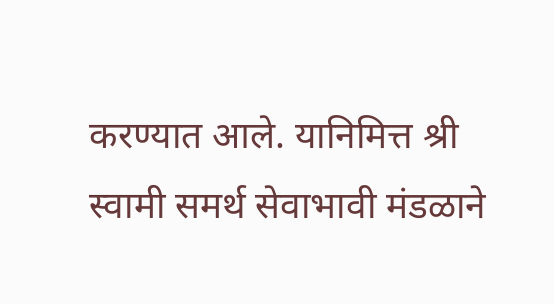करण्यात आले. यानिमित्त श्री स्वामी समर्थ सेवाभावी मंडळाने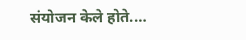संयोजन केले होते.…